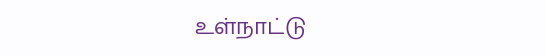உள்நாட்டு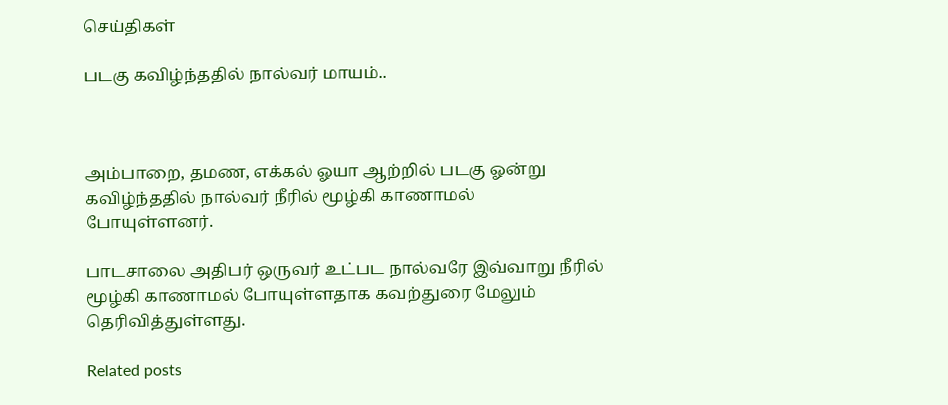செய்திகள்

படகு கவிழ்ந்ததில் நால்வர் மாயம்..



அம்பாறை, தமண, எக்கல் ஓயா ஆற்றில் படகு ஓன்று  கவிழ்ந்ததில் நால்வர் நீரில் மூழ்கி காணாமல் போயுள்ளனர்.

பாடசாலை அதிபர் ஒருவர் உட்பட நால்வரே இவ்வாறு நீரில் மூழ்கி காணாமல் போயுள்ளதாக கவற்துரை மேலும் தெரிவித்துள்ளது.

Related posts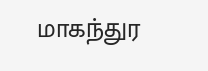மாகந்துர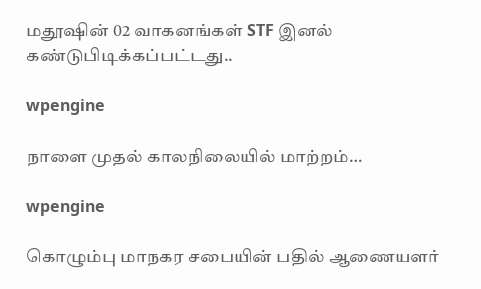மதூஷின் 02 வாகனங்கள் STF இனல் கண்டுபிடிக்கப்பட்டது..

wpengine

நாளை முதல் காலநிலையில் மாற்றம்…

wpengine

கொழும்பு மாநகர சபையின் பதில் ஆணையளர்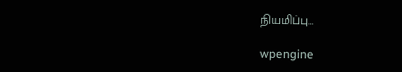நியமிப்பு…

wpengine